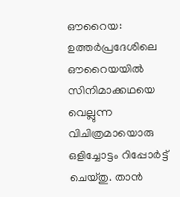ഔറൈയ: ഉത്തർപ്രദേശിലെ ഔറൈയയിൽ സിനിമാക്കഥയെ വെല്ലുന്ന വിചിത്രമായൊരു ഒളിച്ചോട്ടം റിപ്പോർട്ട് ചെയ്തു. താൻ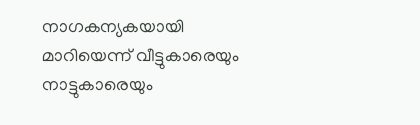നാഗകന്യകയായി മാറിയെന്ന് വീട്ടുകാരെയും നാട്ടുകാരെയും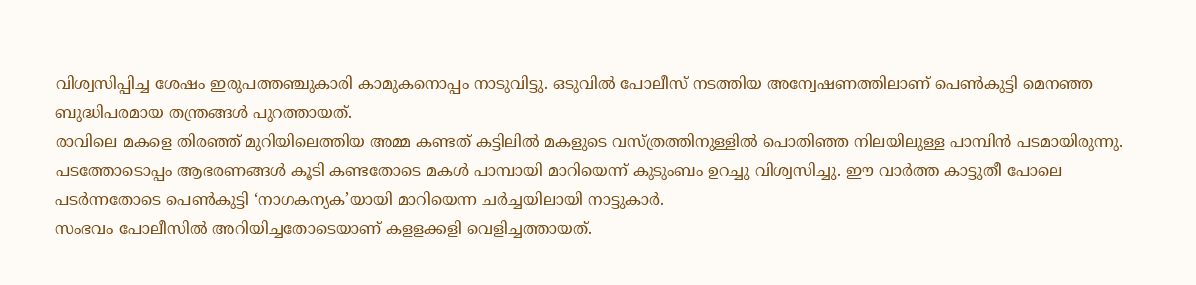വിശ്വസിപ്പിച്ച ശേഷം ഇരുപത്തഞ്ചുകാരി കാമുകനൊപ്പം നാടുവിട്ടു. ഒടുവിൽ പോലീസ് നടത്തിയ അന്വേഷണത്തിലാണ് പെൺകുട്ടി മെനഞ്ഞ ബുദ്ധിപരമായ തന്ത്രങ്ങൾ പുറത്തായത്.
രാവിലെ മകളെ തിരഞ്ഞ് മുറിയിലെത്തിയ അമ്മ കണ്ടത് കട്ടിലിൽ മകളുടെ വസ്ത്രത്തിനുള്ളിൽ പൊതിഞ്ഞ നിലയിലുള്ള പാമ്പിൻ പടമായിരുന്നു. പടത്തോടൊപ്പം ആഭരണങ്ങൾ കൂടി കണ്ടതോടെ മകൾ പാമ്പായി മാറിയെന്ന് കുടുംബം ഉറച്ചു വിശ്വസിച്ചു. ഈ വാർത്ത കാട്ടുതീ പോലെ പടർന്നതോടെ പെൺകുട്ടി ‘നാഗകന്യക’യായി മാറിയെന്ന ചർച്ചയിലായി നാട്ടുകാർ.
സംഭവം പോലീസിൽ അറിയിച്ചതോടെയാണ് കളളക്കളി വെളിച്ചത്തായത്.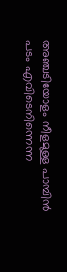അഞ്ചടിയോളം നീളമുള്ള പാമ്പിൻ പടം എവിടെനിന്നെന്ന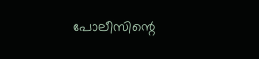പോലീസിന്റെ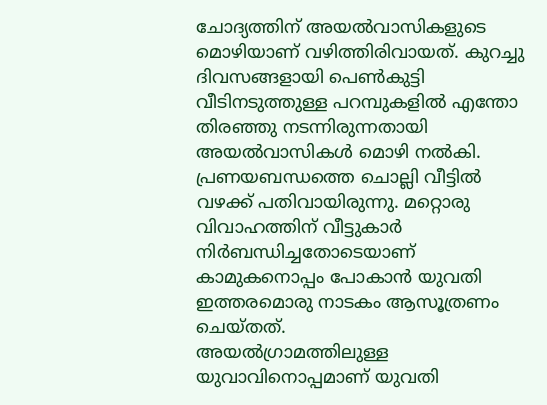ചോദ്യത്തിന് അയൽവാസികളുടെ മൊഴിയാണ് വഴിത്തിരിവായത്. കുറച്ചു ദിവസങ്ങളായി പെൺകുട്ടി വീടിനടുത്തുള്ള പറമ്പുകളിൽ എന്തോ തിരഞ്ഞു നടന്നിരുന്നതായി അയൽവാസികൾ മൊഴി നൽകി. പ്രണയബന്ധത്തെ ചൊല്ലി വീട്ടിൽ വഴക്ക് പതിവായിരുന്നു. മറ്റൊരു വിവാഹത്തിന് വീട്ടുകാർ നിർബന്ധിച്ചതോടെയാണ് കാമുകനൊപ്പം പോകാൻ യുവതി ഇത്തരമൊരു നാടകം ആസൂത്രണം ചെയ്തത്.
അയൽഗ്രാമത്തിലുള്ള യുവാവിനൊപ്പമാണ് യുവതി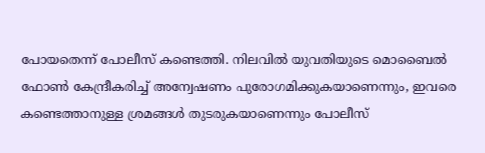പോയതെന്ന് പോലീസ് കണ്ടെത്തി. നിലവിൽ യുവതിയുടെ മൊബൈൽ ഫോൺ കേന്ദ്രീകരിച്ച് അന്വേഷണം പുരോഗമിക്കുകയാണെന്നും, ഇവരെ കണ്ടെത്താനുള്ള ശ്രമങ്ങൾ തുടരുകയാണെന്നും പോലീസ്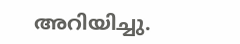അറിയിച്ചു.